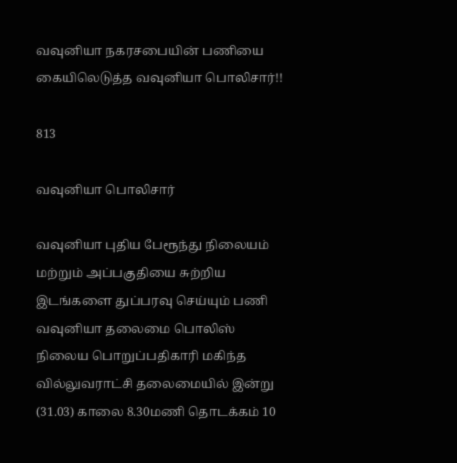வவுனியா நகரசபையின் பணியை கையிலெடுத்த வவுனியா பொலிசார்!!

813

வவுனியா பொலிசார்

வவுனியா புதிய பேரூந்து நிலையம் மற்றும் அப்பகுதியை சுற்றிய  இடங்களை துப்பரவு செய்யும் பணி வவுனியா தலைமை பொலிஸ் நிலைய பொறுப்பதிகாரி மகிந்த வில்லுவராட்சி தலைமையில் இன்று (31.03) காலை 8.30மணி தொடக்கம் 10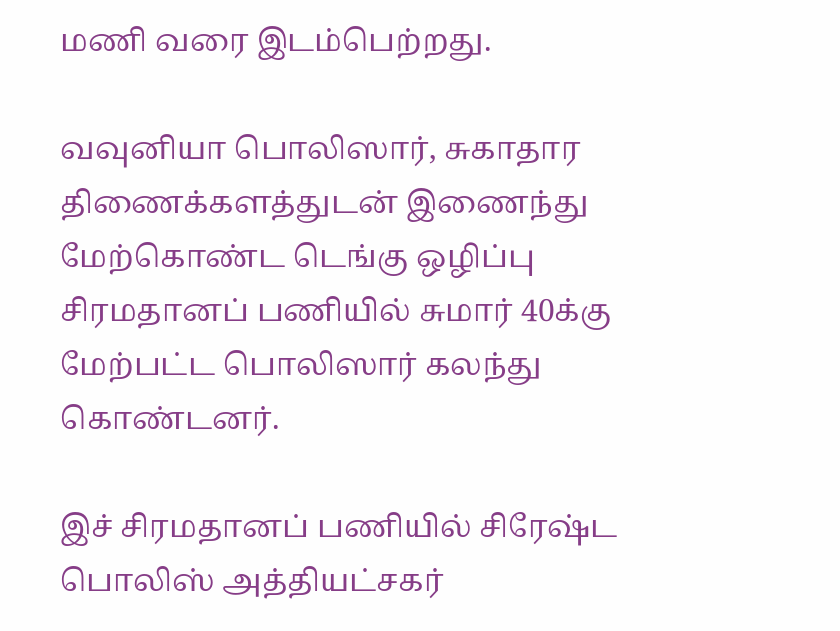மணி வரை இடம்பெற்றது.

வவுனியா பொலிஸார், சுகாதார திணைக்களத்துடன் இணைந்து மேற்கொண்ட டெங்கு ஒழிப்பு சிரமதானப் பணியில் சுமார் 40க்கு மேற்பட்ட பொலிஸார் கலந்து கொண்டனர்.

இச் சிரமதானப் பணியில் சிரேஷ்ட பொலிஸ் அத்தியட்சகர்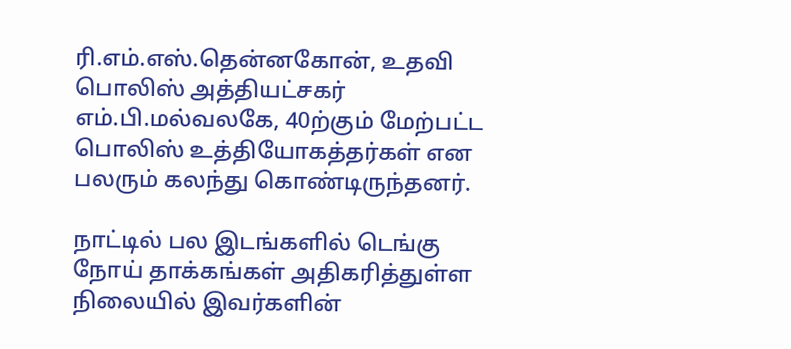ரி.எம்.எஸ்.தென்னகோன், உதவி பொலிஸ் அத்தியட்சகர் எம்.பி.மல்வலகே, 40ற்கும் மேற்பட்ட பொலிஸ் உத்தியோகத்தர்கள் என பலரும் கலந்து கொண்டிருந்தனர்.

நாட்டில் பல இடங்களில் டெங்கு நோய் தாக்கங்கள் அதிகரித்துள்ள நிலையில் இவர்களின்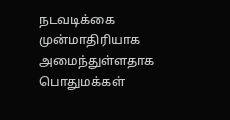நடவடிக்கை முன்மாதிரியாக அமைந்துள்ளதாக பொதுமக்கள்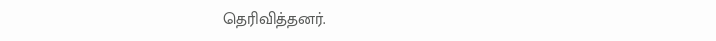தெரிவித்தனர்.